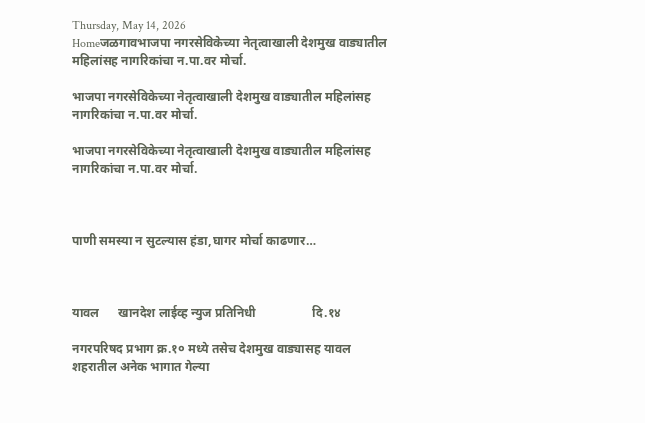Thursday, May 14, 2026
Homeजळगावभाजपा नगरसेविकेच्या नेतृत्वाखाली देशमुख वाड्यातील महिलांसह नागरिकांचा न.पा.वर मोर्चा.

भाजपा नगरसेविकेच्या नेतृत्वाखाली देशमुख वाड्यातील महिलांसह नागरिकांचा न.पा.वर मोर्चा.

भाजपा नगरसेविकेच्या नेतृत्वाखाली देशमुख वाड्यातील महिलांसह नागरिकांचा न.पा.वर मोर्चा.



पाणी समस्या न सुटल्यास हंडा,घागर मोर्चा काढणार…



यावल      खानदेश लाईव्ह न्युज प्रतिनिधी                  दि.१४

नगरपरिषद प्रभाग क्र.१० मध्ये तसेच देशमुख वाड्यासह यावल शहरातील अनेक भागात गेल्या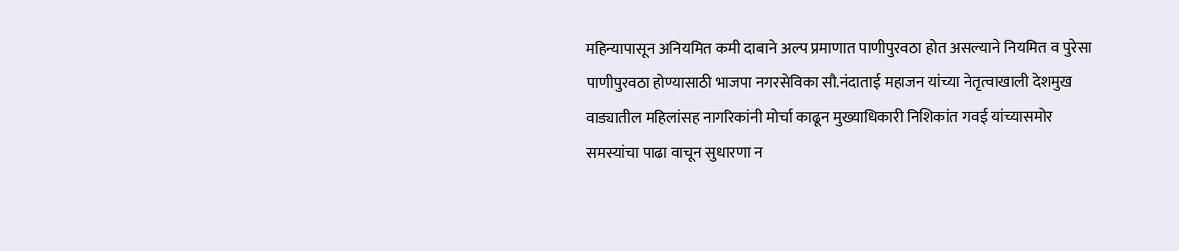महिन्यापासून अनियमित कमी दाबाने अल्प प्रमाणात पाणीपुरवठा होत असल्याने नियमित व पुरेसा पाणीपुरवठा होण्यासाठी भाजपा नगरसेविका सौ.नंदाताई महाजन यांच्या नेतृत्वाखाली देशमुख वाड्यातील महिलांसह नागरिकांनी मोर्चा काढून मुख्याधिकारी निशिकांत गवई यांच्यासमोर समस्यांचा पाढा वाचून सुधारणा न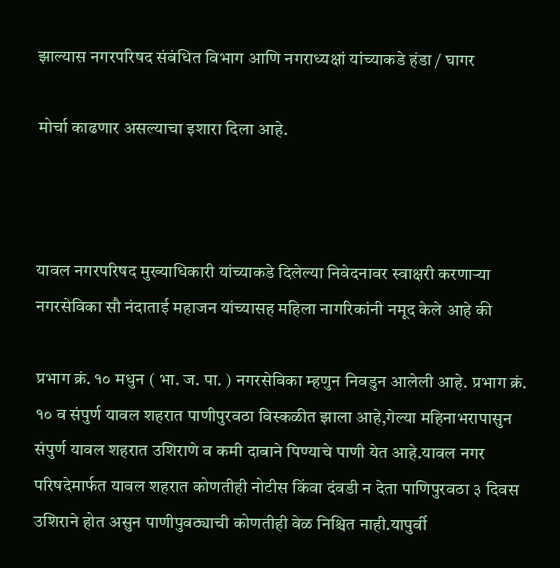झाल्यास नगरपरिषद संबंधित विभाग आणि नगराध्यक्षां यांच्याकडे हंडा / घागर

मोर्चा काढणार असल्याचा इशारा दिला आहे.



यावल नगरपरिषद मुख्याधिकारी यांच्याकडे दिलेल्या निवेदनावर स्वाक्षरी करणाऱ्या नगरसेविका सौ नंदाताई महाजन यांच्यासह महिला नागरिकांनी नमूद केले आहे की

प्रभाग क्रं. १० मधुन ( भा. ज. पा. ) नगरसेविका म्हणुन निवडुन आलेली आहे. प्रभाग क्रं. १० व संपुर्ण यावल शहरात पाणीपुरवठा विस्कळीत झाला आहे,गेल्या महिनाभरापासुन संपुर्ण यावल शहरात उशिराणे व कमी दाबाने पिण्याचे पाणी येत आहे.यावल नगर परिषदेमार्फत यावल शहरात कोणतीही नोटीस किंवा दंवडी न देता पाणिपुरवठा ३ दिवस उशिराने होत असुन पाणीपुवठ्याची कोणतीही वेळ निश्चित नाही.यापुर्वी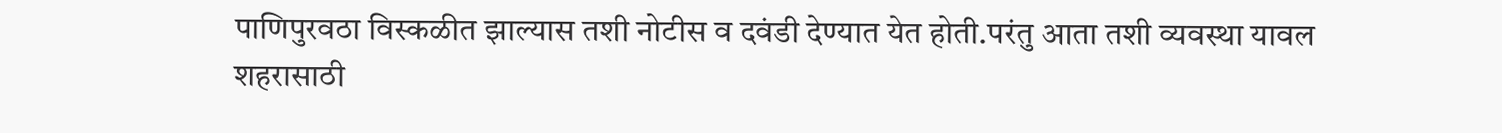पाणिपुरवठा विस्कळीत झाल्यास तशी नोटीस व दवंडी देण्यात येत होती.परंतु आता तशी व्यवस्था यावल शहरासाठी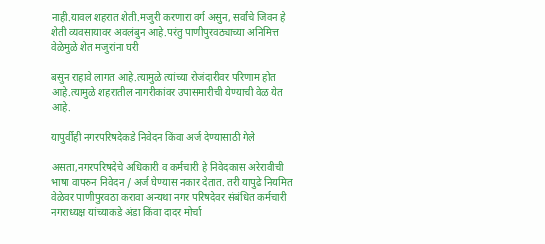नाही.यावल शहरात शेती.मजुरी करणारा वर्ग असुन, सर्वांचे जिवन हे शेती व्यवसायावर अवलंबुन आहे.परंतु पाणीपुरवठ्याच्या अनिमित्त वेळेमुळे शेत मजुरांना घरी

बसुन राहावे लागत आहे.त्यामुळे त्यांच्या रोजंदारीवर परिणाम होत आहे.त्यामुळे शहरातील नागरीकांवर उपासमारीची येण्याची वेळ येत आहे.

यापुर्वीही नगरपरिषदेकडे निवेदन किंवा अर्ज देण्यासाठी गेले

असता,नगरपरिषदेचे अधिकारी व कर्मचारी हे निवेदकास अरेरावीची भाषा वापरुन निवेदन / अर्ज घेण्यास नकार देतात. तरी यापुढे नियमित वेळेवर पाणीपुरवठा करावा अन्यथा नगर परिषदेवर संबंधित कर्मचारी नगराध्यक्ष यांच्याकडे अंडा किंवा दादर मोर्चा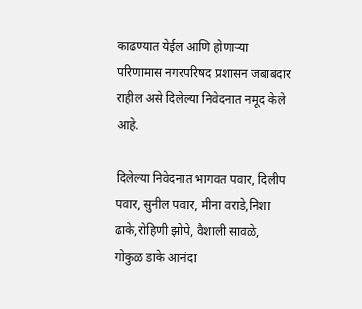काढण्यात येईल आणि होणाऱ्या परिणामास नगरपरिषद प्रशासन जबाबदार राहील असे दिलेल्या निवेदनात नमूद केले आहे.

दिलेल्या निवेदनात भागवत पवार, दिलीप पवार, सुनील पवार, मीना वराडे,निशा ढाके,रोहिणी झोपे, वैशाली सावळे, गोकुळ डाके आनंदा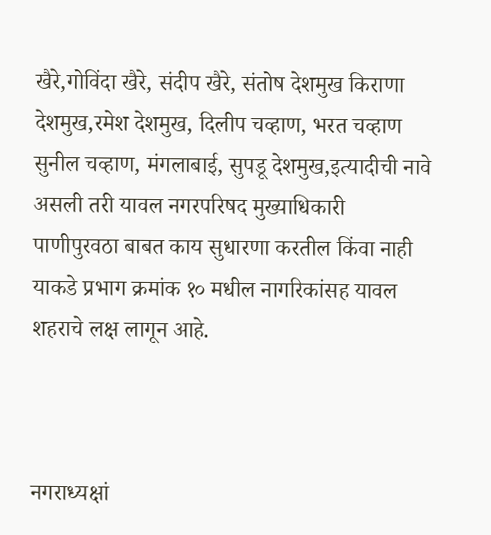खैरे,गोविंदा खैरे, संदीप खैरे, संतोष देशमुख किराणा देशमुख,रमेश देशमुख, दिलीप चव्हाण, भरत चव्हाण सुनील चव्हाण, मंगलाबाई, सुपडू देशमुख,इत्यादीची नावे असली तरी यावल नगरपरिषद मुख्याधिकारी पाणीपुरवठा बाबत काय सुधारणा करतील किंवा नाही याकडे प्रभाग क्रमांक १० मधील नागरिकांसह यावल शहराचे लक्ष लागून आहे.



नगराध्यक्षां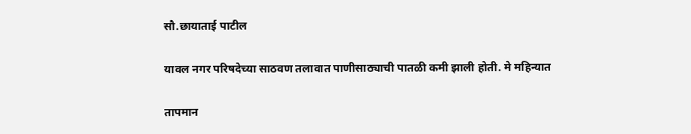सौ.छायाताई पाटील

यावल नगर परिषदेच्या साठवण तलावात पाणीसाठ्याची पातळी कमी झाली होती. मे महिन्यात

तापमान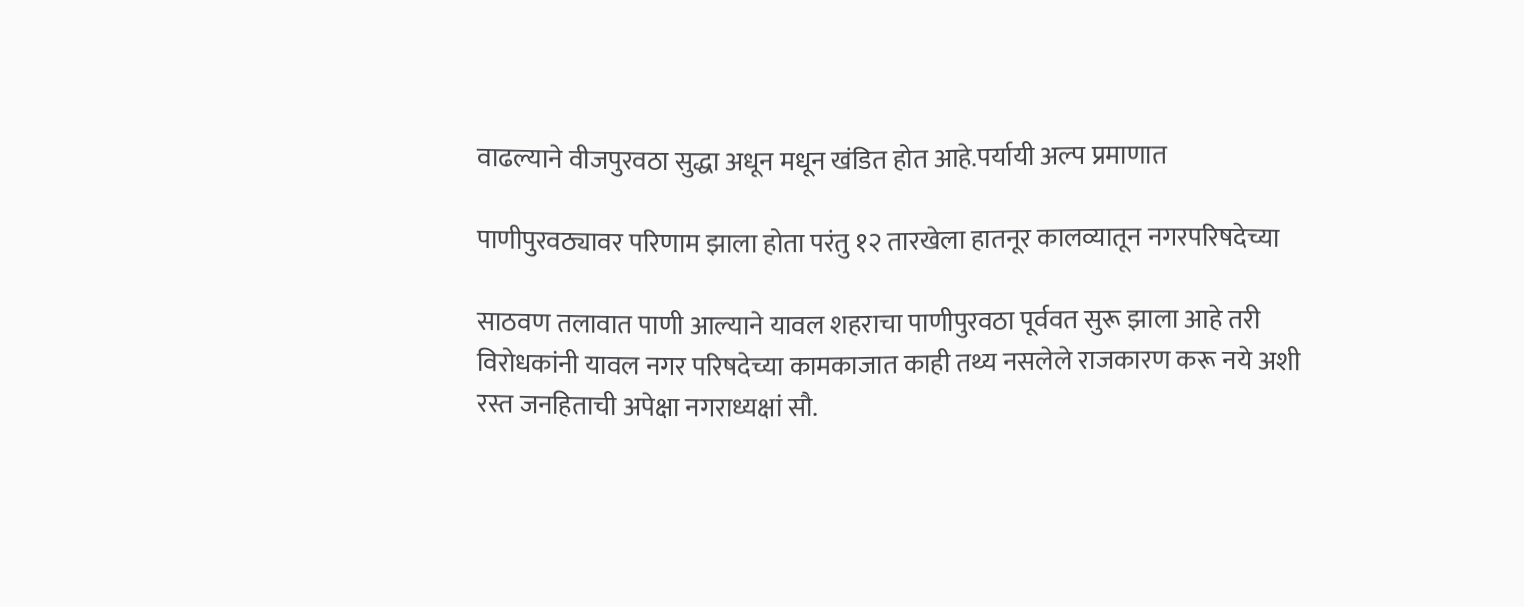वाढल्याने वीजपुरवठा सुद्धा अधून मधून खंडित होत आहे.पर्यायी अल्प प्रमाणात

पाणीपुरवठ्यावर परिणाम झाला होता परंतु १२ तारखेला हातनूर कालव्यातून नगरपरिषदेच्या

साठवण तलावात पाणी आल्याने यावल शहराचा पाणीपुरवठा पूर्ववत सुरू झाला आहे तरी विरोधकांनी यावल नगर परिषदेच्या कामकाजात काही तथ्य नसलेले राजकारण करू नये अशी रस्त जनहिताची अपेक्षा नगराध्यक्षां सौ.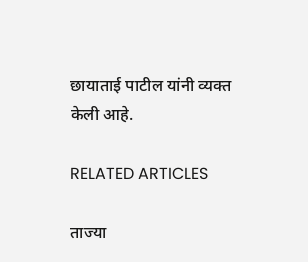छायाताई पाटील यांनी व्यक्त केली आहे.

RELATED ARTICLES

ताज्या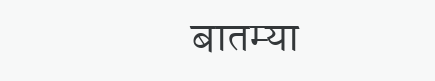बातम्या